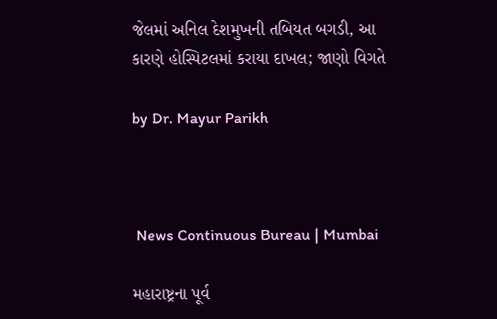જેલમાં અનિલ દેશમુખની તબિયત બગડી, આ કારણે હોસ્પિટલમાં કરાયા દાખલ; જાણો વિગતે

by Dr. Mayur Parikh



 News Continuous Bureau | Mumbai

મહારાષ્ટ્રના પૂર્વ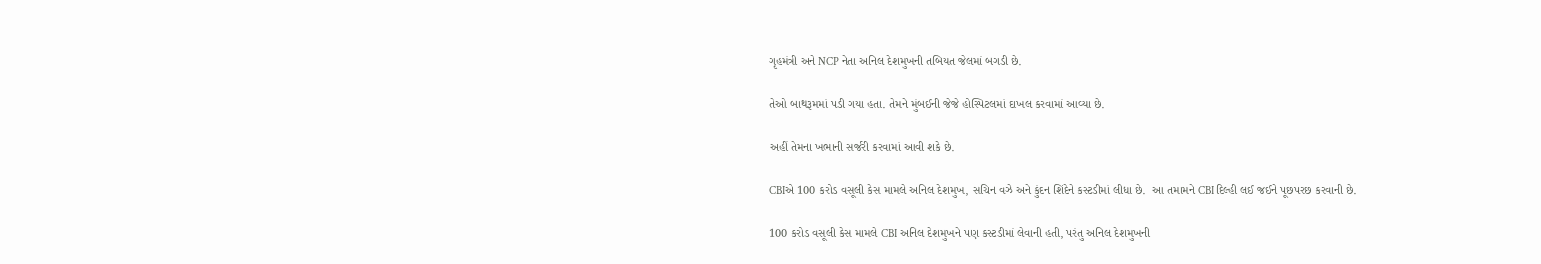ગૃહમંત્રી અને NCP નેતા અનિલ દેશમુખની તબિયત જેલમાં બગડી છે.

તેઓ બાથરૂમમાં પડી ગયા હતા. તેમને મુંબઈની જેજે હોસ્પિટલમાં દાખલ કરવામાં આવ્યા છે.

અહીં તેમના ખભાની સર્જરી કરવામાં આવી શકે છે.

CBIએ 100 કરોડ વસૂલી કેસ મામલે અનિલ દેશમુખ, સચિન વઝે અને કુંદન શિંદેને કસ્ટડીમાં લીધા છે.  આ તમામને CBI દિલ્હી લઈ જઈને પૂછપરછ કરવાની છે.

100 કરોડ વસૂલી કેસ મામલે CBI અનિલ દેશમુખને પણ કસ્ટડીમાં લેવાની હતી, પરંતુ અનિલ દેશમુખની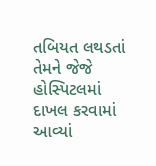તબિયત લથડતાં તેમને જેજે હોસ્પિટલમાં દાખલ કરવામાં આવ્યાં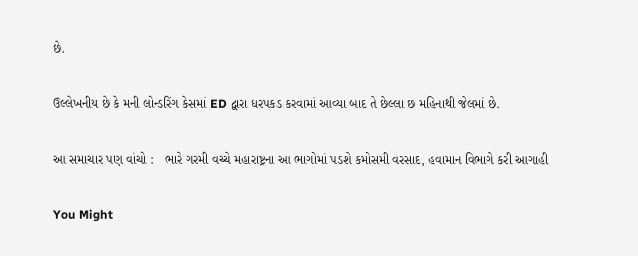છે.

ઉલ્લેખનીય છે કે મની લોન્ડરિંગ કેસમાં ED દ્વારા ધરપકડ કરવામાં આવ્યા બાદ તે છેલ્લા છ મહિનાથી જેલમાં છે.

આ સમાચાર પણ વાંચો :   ભારે ગરમી વચ્ચે મહારાષ્ટ્રના આ ભાગોમાં પડશે કમોસમી વરસાદ, હવામાન વિભાગે કરી આગાહી

You Might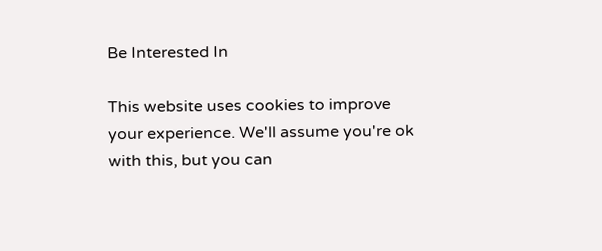Be Interested In

This website uses cookies to improve your experience. We'll assume you're ok with this, but you can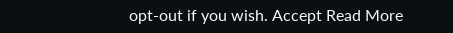opt-out if you wish. Accept Read More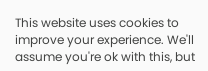This website uses cookies to improve your experience. We'll assume you're ok with this, but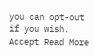you can opt-out if you wish. Accept Read More